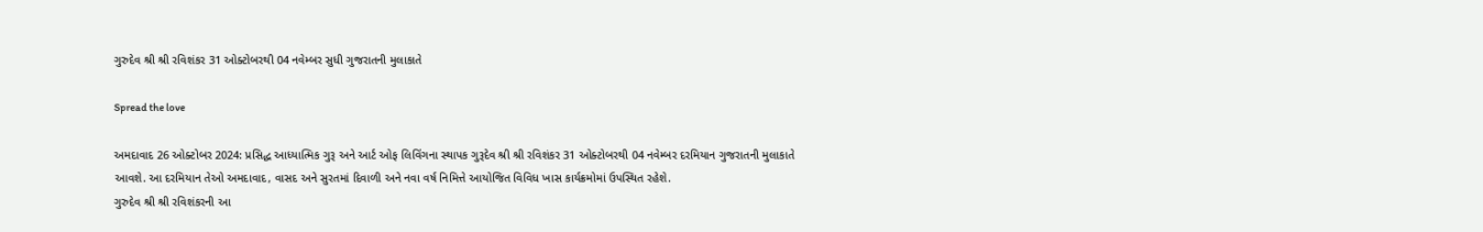ગુરુદેવ શ્રી શ્રી રવિશંકર 31 ઓક્ટોબરથી 04 નવેમ્બર સુધી ગુજરાતની મુલાકાતે

Spread the love

અમદાવાદ 26 ઓક્ટોબર 2024: પ્રસિદ્ધ આધ્યાત્મિક ગુરૂ અને આર્ટ ઓફ લિવિંગના સ્થાપક ગુરૂદેવ શ્રી શ્રી રવિશંકર 31 ઓક્ટોબરથી 04 નવેમ્બર દરમિયાન ગુજરાતની મુલાકાતે આવશે. આ દરમિયાન તેઓ અમદાવાદ, વાસદ અને સુરતમાં દિવાળી અને નવા વર્ષ નિમિત્તે આયોજિત વિવિધ ખાસ કાર્યક્રમોમાં ઉપસ્થિત રહેશે.
ગુરુદેવ શ્રી શ્રી રવિશંકરની આ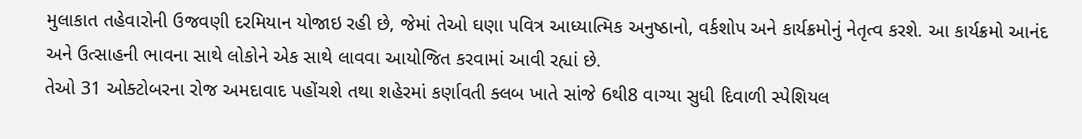મુલાકાત તહેવારોની ઉજવણી દરમિયાન યોજાઇ રહી છે, જેમાં તેઓ ઘણા પવિત્ર આધ્યાત્મિક અનુષ્ઠાનો, વર્કશોપ અને કાર્યક્રમોનું નેતૃત્વ કરશે. આ કાર્યક્રમો આનંદ અને ઉત્સાહની ભાવના સાથે લોકોને એક સાથે લાવવા આયોજિત કરવામાં આવી રહ્યાં છે.
તેઓ 31 ઓક્ટોબરના રોજ અમદાવાદ પહોંચશે તથા શહેરમાં કર્ણાવતી ક્લબ ખાતે સાંજે 6થી8 વાગ્યા સુધી દિવાળી સ્પેશિયલ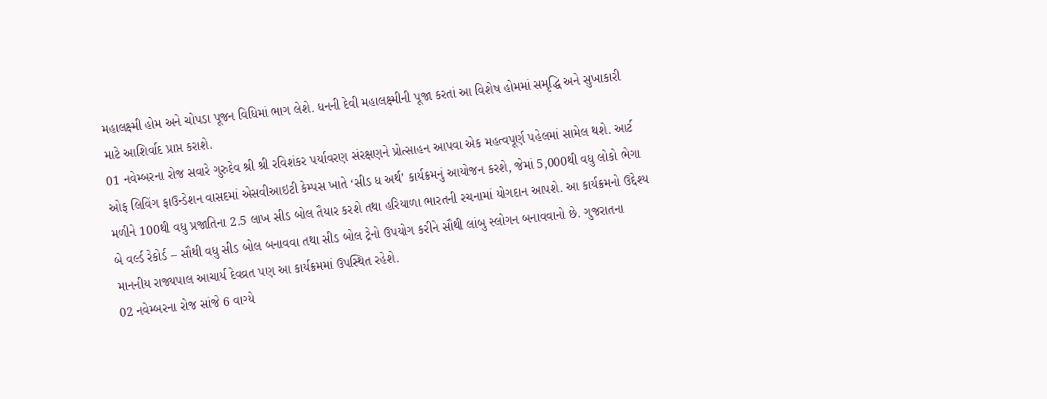મહાલક્ષ્મી હોમ અને ચોપડા પૂજન વિધિમાં ભાગ લેશે. ધનની દેવી મહાલક્ષ્મીની પૂજા કરતાં આ વિશેષ હોમમાં સમૃદ્ધિ અને સુખાકારી માટે આશિર્વાદ પ્રાપ્ત કરાશે.
01 નવેમ્બરના રોજ સવારે ગુરુદેવ શ્રી શ્રી રવિશંકર પર્યાવરણ સંરક્ષણને પ્રોત્સાહન આપવા એક મહત્વપૂર્ણ પહેલમાં સામેલ થશે. આર્ટ ઓફ લિવિંગ ફાઉન્ડેશન વાસદમાં એસવીઆઇટી કેમ્પસ ખાતે ‘સીડ ધ અર્થ’ કાર્યક્રમનું આયોજન કરશે, જેમાં 5,000થી વધુ લોકો ભેગા મળીને 100થી વધુ પ્રજાતિના 2.5 લાખ સીડ બોલ તૈયાર કરશે તથા હરિયાળા ભારતની રચનામાં યોગદાન આપશે. આ કાર્યક્રમનો ઉદ્દેશ્ય બે વર્લ્ડ રેકોર્ડ – સૌથી વધુ સીડ બોલ બનાવવા તથા સીડ બોલ ટ્રેનો ઉપયોગ કરીને સૌથી લાંબુ સ્લોગન બનાવવાનો છે. ગુજરાતના માનનીય રાજ્યપાલ આચાર્ય દેવવ્રત પણ આ કાર્યક્રમમાં ઉપસ્થિત રહેશે.
02 નવેમ્બરના રોજ સાંજે 6 વાગ્યે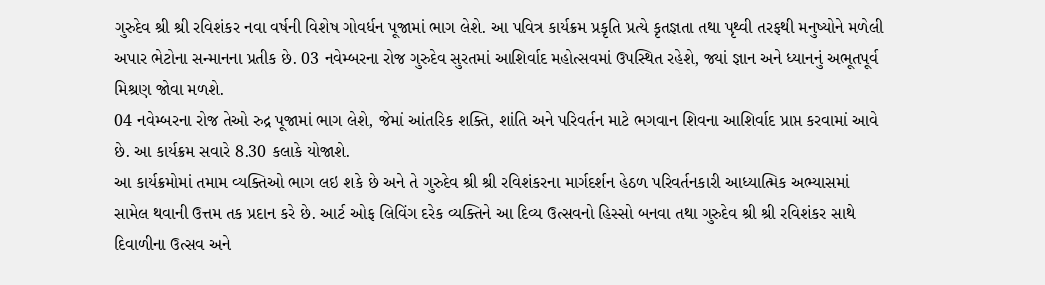ગુરુદેવ શ્રી શ્રી રવિશંકર નવા વર્ષની વિશેષ ગોવર્ધન પૂજામાં ભાગ લેશે. આ પવિત્ર કાર્યક્રમ પ્રકૃતિ પ્રત્યે કૃતજ્ઞતા તથા પૃથ્વી તરફથી મનુષ્યોને મળેલી અપાર ભેટોના સન્માનના પ્રતીક છે. 03 નવેમ્બરના રોજ ગુરુદેવ સુરતમાં આશિર્વાદ મહોત્સવમાં ઉપસ્થિત રહેશે, જ્યાં જ્ઞાન અને ધ્યાનનું અભૂતપૂર્વ મિશ્રણ જોવા મળશે.
04 નવેમ્બરના રોજ તેઓ રુદ્ર પૂજામાં ભાગ લેશે, જેમાં આંતરિક શક્તિ, શાંતિ અને પરિવર્તન માટે ભગવાન શિવના આશિર્વાદ પ્રાપ્ત કરવામાં આવે છે. આ કાર્યક્રમ સવારે 8.30 કલાકે યોજાશે.
આ કાર્યક્રમોમાં તમામ વ્યક્તિઓ ભાગ લઇ શકે છે અને તે ગુરુદેવ શ્રી શ્રી રવિશંકરના માર્ગદર્શન હેઠળ પરિવર્તનકારી આધ્યાત્મિક અભ્યાસમાં સામેલ થવાની ઉત્તમ તક પ્રદાન કરે છે. આર્ટ ઓફ લિવિંગ દરેક વ્યક્તિને આ દિવ્ય ઉત્સવનો હિસ્સો બનવા તથા ગુરુદેવ શ્રી શ્રી રવિશંકર સાથે દિવાળીના ઉત્સવ અને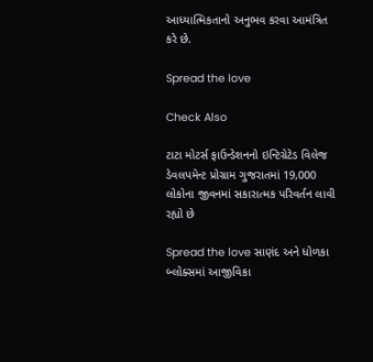આધ્યાત્મિકતાનો અનુભવ કરવા આમંત્રિત કરે છે.

Spread the love

Check Also

ટાટા મોટર્સ ફાઉન્ડેશનનો ઇન્ટિગ્રેટેડ વિલેજ ડેવલપમેન્ટ પ્રોગ્રામ ગુજરાતમાં 19,000 લોકોના જીવનમાં સકારાત્મક પરિવર્તન લાવી રહ્યો છે

Spread the love સાણંદ અને ધોળકા બ્લોક્સમાં આજીવિકા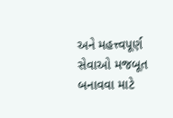અને મહત્ત્વપૂર્ણ સેવાઓ મજબૂત બનાવવા માટે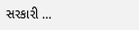સરકારી …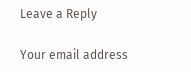Leave a Reply

Your email address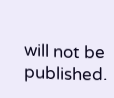will not be published.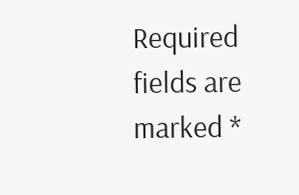Required fields are marked *